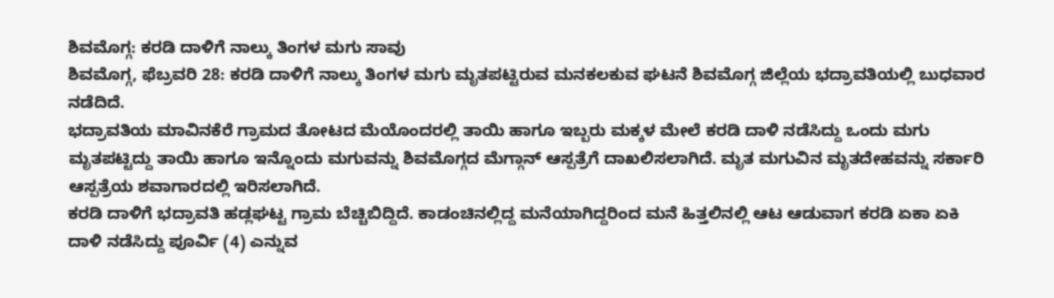ಶಿವಮೊಗ್ಗ: ಕರಡಿ ದಾಳಿಗೆ ನಾಲ್ಕು ತಿಂಗಳ ಮಗು ಸಾವು
ಶಿವಮೊಗ್ಗ, ಫೆಬ್ರವರಿ 28: ಕರಡಿ ದಾಳಿಗೆ ನಾಲ್ಕು ತಿಂಗಳ ಮಗು ಮೃತಪಟ್ಟಿರುವ ಮನಕಲಕುವ ಘಟನೆ ಶಿವಮೊಗ್ಗ ಜಿಲ್ಲೆಯ ಭದ್ರಾವತಿಯಲ್ಲಿ ಬುಧವಾರ ನಡೆದಿದೆ.
ಭದ್ರಾವತಿಯ ಮಾವಿನಕೆರೆ ಗ್ರಾಮದ ತೋಟದ ಮೆಯೊಂದರಲ್ಲಿ ತಾಯಿ ಹಾಗೂ ಇಬ್ಬರು ಮಕ್ಕಳ ಮೇಲೆ ಕರಡಿ ದಾಳಿ ನಡೆಸಿದ್ದು ಒಂದು ಮಗು ಮೃತಪಟ್ಟಿದ್ದು ತಾಯಿ ಹಾಗೂ ಇನ್ನೊಂದು ಮಗುವನ್ನು ಶಿವಮೊಗ್ಗದ ಮೆಗ್ಗಾನ್ ಆಸ್ಪತ್ರೆಗೆ ದಾಖಲಿಸಲಾಗಿದೆ. ಮೃತ ಮಗುವಿನ ಮೃತದೇಹವನ್ನು ಸರ್ಕಾರಿ ಆಸ್ಪತ್ರೆಯ ಶವಾಗಾರದಲ್ಲಿ ಇರಿಸಲಾಗಿದೆ.
ಕರಡಿ ದಾಳಿಗೆ ಭದ್ರಾವತಿ ಹಡ್ಲಘಟ್ಟ ಗ್ರಾಮ ಬೆಚ್ಚಿಬಿದ್ದಿದೆ. ಕಾಡಂಚಿನಲ್ಲಿದ್ದ ಮನೆಯಾಗಿದ್ದರಿಂದ ಮನೆ ಹಿತ್ತಲಿನಲ್ಲಿ ಆಟ ಆಡುವಾಗ ಕರಡಿ ಏಕಾ ಏಕಿ ದಾಳಿ ನಡೆಸಿದ್ದು ಪೂರ್ವಿ (4) ಎನ್ನುವ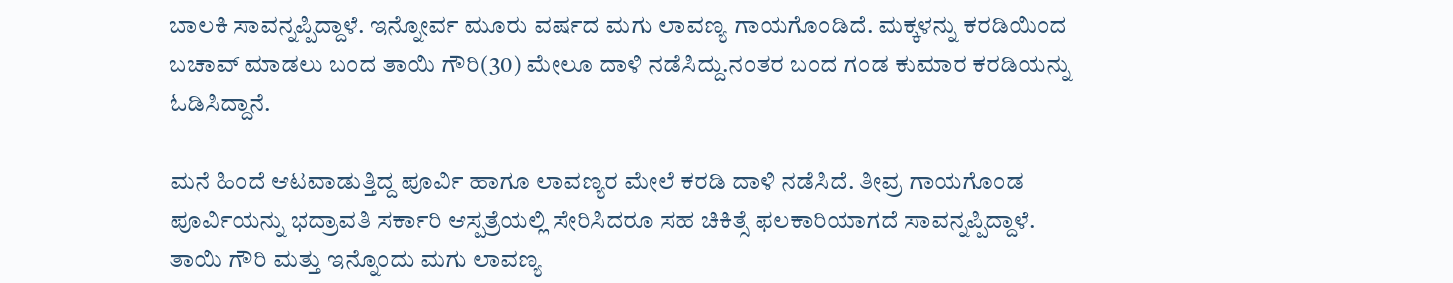ಬಾಲಕಿ ಸಾವನ್ನಪ್ಪಿದ್ದಾಳೆ. ಇನ್ನೋರ್ವ ಮೂರು ವರ್ಷದ ಮಗು ಲಾವಣ್ಯ ಗಾಯಗೊಂಡಿದೆ. ಮಕ್ಕಳನ್ನು ಕರಡಿಯಿಂದ ಬಚಾವ್ ಮಾಡಲು ಬಂದ ತಾಯಿ ಗೌರಿ(30) ಮೇಲೂ ದಾಳಿ ನಡೆಸಿದ್ದು.ನಂತರ ಬಂದ ಗಂಡ ಕುಮಾರ ಕರಡಿಯನ್ನು ಓಡಿಸಿದ್ದಾನೆ.

ಮನೆ ಹಿಂದೆ ಆಟವಾಡುತ್ತಿದ್ದ ಪೂರ್ವಿ ಹಾಗೂ ಲಾವಣ್ಯರ ಮೇಲೆ ಕರಡಿ ದಾಳಿ ನಡೆಸಿದೆ. ತೀವ್ರ ಗಾಯಗೊಂಡ ಪೂರ್ವಿಯನ್ನು ಭದ್ರಾವತಿ ಸರ್ಕಾರಿ ಆಸ್ಪತ್ರೆಯಲ್ಲಿ ಸೇರಿಸಿದರೂ ಸಹ ಚಿಕಿತ್ಸೆ ಫಲಕಾರಿಯಾಗದೆ ಸಾವನ್ನಪ್ಪಿದ್ದಾಳೆ. ತಾಯಿ ಗೌರಿ ಮತ್ತು ಇನ್ನೊಂದು ಮಗು ಲಾವಣ್ಯ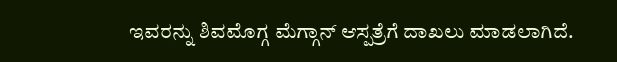ಇವರನ್ನು ಶಿವಮೊಗ್ಗ ಮೆಗ್ಗಾನ್ ಆಸ್ಪತ್ರೆಗೆ ದಾಖಲು ಮಾಡಲಾಗಿದೆ.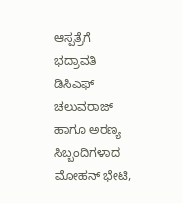ಆಸ್ಪತ್ರೆಗೆ ಭದ್ರಾವತಿ ಡಿಸಿಎಫ್ ಚಲುವರಾಜ್ ಹಾಗೂ ಅರಣ್ಯ ಸಿಬ್ಬಂದಿಗಳಾದ ಮೋಹನ್ ಭೇಟಿ,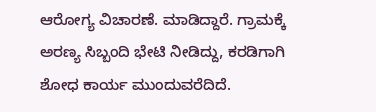ಆರೋಗ್ಯ ವಿಚಾರಣೆ. ಮಾಡಿದ್ದಾರೆ. ಗ್ರಾಮಕ್ಕೆ ಅರಣ್ಯ ಸಿಬ್ಬಂದಿ ಭೇಟಿ ನೀಡಿದ್ದು, ಕರಡಿಗಾಗಿ ಶೋಧ ಕಾರ್ಯ ಮುಂದುವರೆದಿದೆ.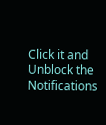Click it and Unblock the Notifications